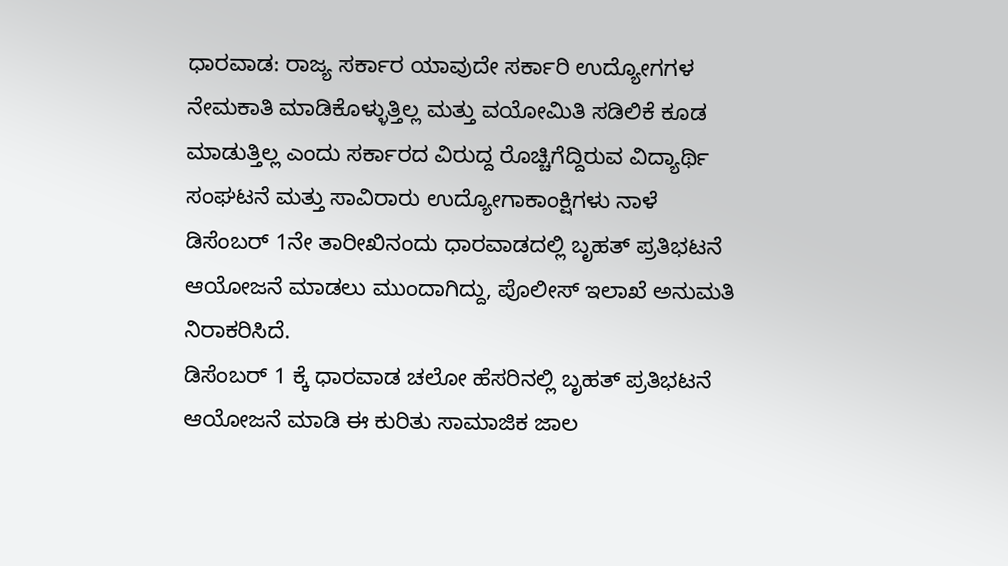ಧಾರವಾಡ: ರಾಜ್ಯ ಸರ್ಕಾರ ಯಾವುದೇ ಸರ್ಕಾರಿ ಉದ್ಯೋಗಗಳ ನೇಮಕಾತಿ ಮಾಡಿಕೊಳ್ಳುತ್ತಿಲ್ಲ ಮತ್ತು ವಯೋಮಿತಿ ಸಡಿಲಿಕೆ ಕೂಡ ಮಾಡುತ್ತಿಲ್ಲ ಎಂದು ಸರ್ಕಾರದ ವಿರುದ್ದ ರೊಚ್ಚಿಗೆದ್ದಿರುವ ವಿದ್ಯಾರ್ಥಿ ಸಂಘಟನೆ ಮತ್ತು ಸಾವಿರಾರು ಉದ್ಯೋಗಾಕಾಂಕ್ಷಿಗಳು ನಾಳೆ ಡಿಸೆಂಬರ್ 1ನೇ ತಾರೀಖಿನಂದು ಧಾರವಾಡದಲ್ಲಿ ಬೃಹತ್ ಪ್ರತಿಭಟನೆ ಆಯೋಜನೆ ಮಾಡಲು ಮುಂದಾಗಿದ್ದು, ಪೊಲೀಸ್ ಇಲಾಖೆ ಅನುಮತಿ ನಿರಾಕರಿಸಿದೆ.
ಡಿಸೆಂಬರ್ 1 ಕ್ಕೆ ಧಾರವಾಡ ಚಲೋ ಹೆಸರಿನಲ್ಲಿ ಬೃಹತ್ ಪ್ರತಿಭಟನೆ ಆಯೋಜನೆ ಮಾಡಿ ಈ ಕುರಿತು ಸಾಮಾಜಿಕ ಜಾಲ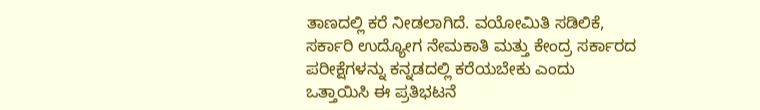ತಾಣದಲ್ಲಿ ಕರೆ ನೀಡಲಾಗಿದೆ. ವಯೋಮಿತಿ ಸಡಿಲಿಕೆ, ಸರ್ಕಾರಿ ಉದ್ಯೋಗ ನೇಮಕಾತಿ ಮತ್ತು ಕೇಂದ್ರ ಸರ್ಕಾರದ ಪರೀಕ್ಷೆಗಳನ್ನು ಕನ್ನಡದಲ್ಲಿ ಕರೆಯಬೇಕು ಎಂದು ಒತ್ತಾಯಿಸಿ ಈ ಪ್ರತಿಭಟನೆ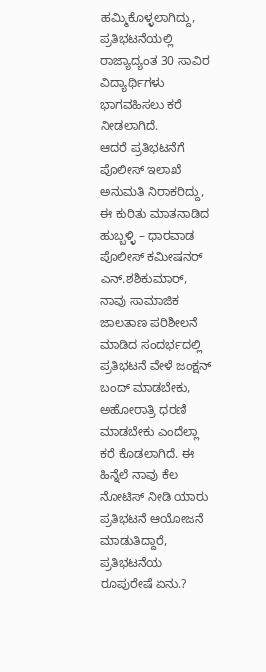ಹಮ್ಮಿಕೊಳ್ಳಲಾಗಿದ್ದು, ಪ್ರತಿಭಟನೆಯಲ್ಲಿ ರಾಜ್ಯಾದ್ಯಂತ 30 ಸಾವಿರ ವಿದ್ಯಾರ್ಥಿಗಳು ಭಾಗವಹಿಸಲು ಕರೆ ನೀಡಲಾಗಿದೆ.
ಆದರೆ ಪ್ರತಿಭಟನೆಗೆ ಪೊಲೀಸ್ ಇಲಾಖೆ ಅನುಮತಿ ನಿರಾಕರಿದ್ದು, ಈ ಕುರಿತು ಮಾತನಾಡಿದ ಹುಬ್ಬಳ್ಳಿ – ಧಾರವಾಡ ಪೊಲೀಸ್ ಕಮೀಷನರ್ ಎನ್.ಶಶಿಕುಮಾರ್, ನಾವು ಸಾಮಾಜಿಕ ಜಾಲತಾಣ ಪರಿಶೀಲನೆ ಮಾಡಿದ ಸಂದರ್ಭದಲ್ಲಿ ಪ್ರತಿಭಟನೆ ವೇಳೆ ಜಂಕ್ಷನ್ ಬಂದ್ ಮಾಡಬೇಕು, ಅಹೋರಾತ್ರಿ ಧರಣಿ ಮಾಡಬೇಕು ಎಂದೆಲ್ಲಾ ಕರೆ ಕೊಡಲಾಗಿದೆ. ಈ ಹಿನ್ನೆಲೆ ನಾವು ಕೆಲ ನೋಟಿಸ್ ನೀಡಿ ಯಾರು ಪ್ರತಿಭಟನೆ ಆಯೋಜನೆ ಮಾಡುತಿದ್ದಾರೆ, ಪ್ರತಿಭಟನೆಯ ರೂಪುರೇಷೆ ಏನು.?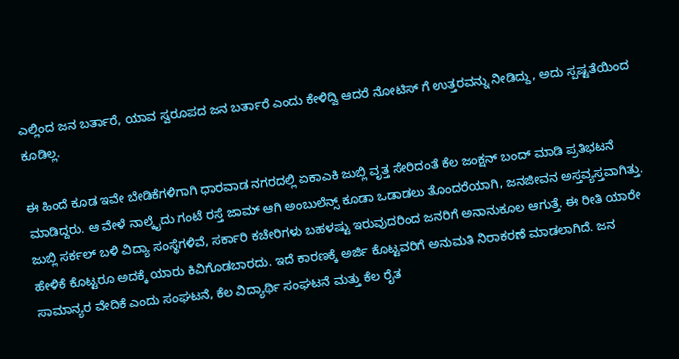ಎಲ್ಲಿಂದ ಜನ ಬರ್ತಾರೆ, ಯಾವ ಸ್ವರೂಪದ ಜನ ಬರ್ತಾರೆ ಎಂದು ಕೇಳಿದ್ವಿ ಆದರೆ ನೋಟಿಸ್ ಗೆ ಉತ್ತರವನ್ನು ನೀಡಿದ್ದು, ಅದು ಸ್ಪಷ್ಟತೆಯಿಂದ ಕೂಡಿಲ್ಲ.

ಈ ಹಿಂದೆ ಕೂಡ ಇವೇ ಬೇಡಿಕೆಗಳಿಗಾಗಿ ಧಾರವಾಡ ನಗರದಲ್ಲಿ ಏಕಾಎಕಿ ಜುಬ್ಲಿ ವೃತ್ತ ಸೇರಿದಂತೆ ಕೆಲ ಜಂಕ್ಷನ್ ಬಂದ್ ಮಾಡಿ ಪ್ರತಿಭಟನೆ ಮಾಡಿದ್ದರು. ಆ ವೇಳೆ ನಾಲ್ಕೈದು ಗಂಟೆ ರಸ್ತೆ ಜಾಮ್ ಆಗಿ ಅಂಬುಲೆನ್ಸ್ ಕೂಡಾ ಒಡಾಡಲು ತೊಂದರೆಯಾಗಿ, ಜನಜೀವನ ಅಸ್ತವ್ಯಸ್ತವಾಗಿತ್ತು. ಜುಬ್ಲಿ ಸರ್ಕಲ್ ಬಳಿ ವಿದ್ಯಾ ಸಂಸ್ಥೆಗಳಿವೆ, ಸರ್ಕಾರಿ ಕಚೇರಿಗಳು ಬಹಳಷ್ಟು ಇರುವುದರಿಂದ ಜನರಿಗೆ ಅನಾನುಕೂಲ ಆಗುತ್ತೆ. ಈ ರೀತಿ ಯಾರೇ ಹೇಳಿಕೆ ಕೊಟ್ಟರೂ ಅದಕ್ಕೆ ಯಾರು ಕಿವಿಗೊಡಬಾರದು. ಇದೆ ಕಾರಣಕ್ಕೆ ಅರ್ಜಿ ಕೊಟ್ಟವರಿಗೆ ಅನುಮತಿ ನಿರಾಕರಣೆ ಮಾಡಲಾಗಿದೆ. ಜನ ಸಾಮಾನ್ಯರ ವೇದಿಕೆ ಎಂದು ಸಂಘಟನೆ, ಕೆಲ ವಿದ್ಯಾರ್ಥಿ ಸಂಘಟನೆ ಮತ್ತು ಕೆಲ ರೈತ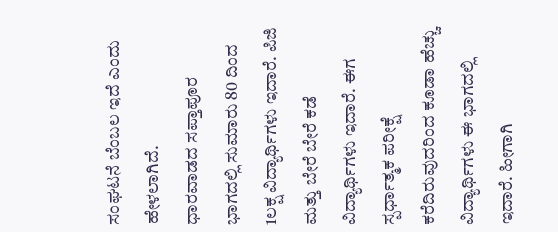ಸಂಘಟನೆ ಬೆಂಬಲ ಇದೆ ಎಂದು ಹೇಳಲಾಗಿದೆ.
ಧಾರವಾಡದ ಸಪ್ತಾಪೂರ ಭಾಗದಲ್ಲಿ ಸುಮಾರು 80 ದಿಂದ 1ಲಕ್ಷ ವಿದ್ಯಾರ್ಥಿಗಳು ಇದಾರೆ. ಪಿಜಿ ಮತ್ತು ಬೇರೆ ಬೇರೆ ಕಡೆ ವಿದ್ಯಾರ್ಥಿಗಳು ಇದಾರೆ. ಈಗ ಸ್ಪರ್ಧಾತ್ಮಕ ಪರೀಕ್ಷೆ ಕರೆದಿರುವುದರಿಂದ ಕೂಡಾ ಹೆಚ್ಚು ವಿದ್ಯಾರ್ಥಿಗಳು ಈ ಭಾಗದಲ್ಲಿ ಇದಾರೆ. ಹೀಗಾಗಿ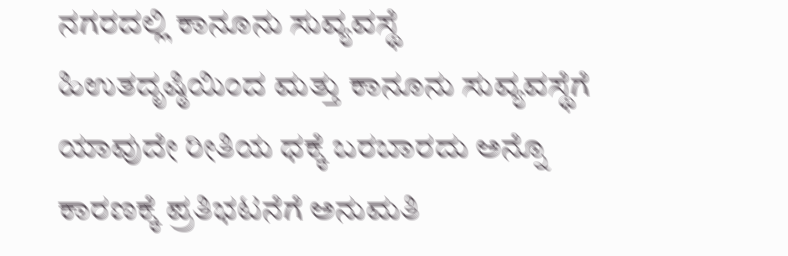ನಗರದಲ್ಲಿ ಕಾನೂನು ಸುವ್ಯವಸ್ಥೆ ಹಿಉತದೃಷ್ಠಿಯಿಂದ ಮತ್ತು ಕಾನೂನು ಸುವ್ಯವಸ್ಥೆಗೆ ಯಾವುದೇ ರೀತಿಯ ಧಕ್ಕೆ ಬರಬಾರದು ಅನ್ನೊ ಕಾರಣಕ್ಕೆ ಪ್ರತಿಭಟನೆಗೆ ಅನುಮತಿ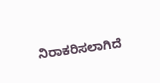ನಿರಾಕರಿಸಲಾಗಿದೆ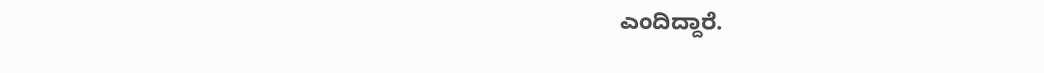ಎಂದಿದ್ದಾರೆ.